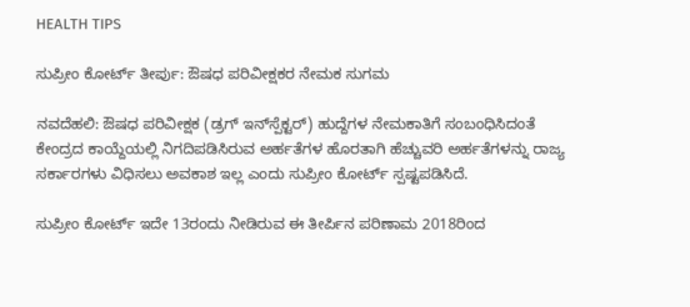HEALTH TIPS

ಸುಪ್ರೀಂ ಕೋರ್ಟ್‌ ತೀರ್ಪು: ಔಷಧ ಪರಿವೀಕ್ಷಕರ ನೇಮಕ ಸುಗಮ

ನವದೆಹಲಿ: ಔಷಧ ಪರಿವೀಕ್ಷಕ (ಡ್ರಗ್‌ ಇನ್‌ಸ್ಪೆಕ್ಟರ್‌) ಹುದ್ದೆಗಳ ನೇಮಕಾತಿಗೆ ಸಂಬಂಧಿಸಿದಂತೆ ಕೇಂದ್ರದ ಕಾಯ್ದೆಯಲ್ಲಿ ನಿಗದಿಪಡಿಸಿರುವ ಅರ್ಹತೆಗಳ ಹೊರತಾಗಿ ಹೆಚ್ಚುವರಿ ಅರ್ಹತೆಗಳನ್ನು ರಾಜ್ಯ ಸರ್ಕಾರಗಳು ವಿಧಿಸಲು ಅವಕಾಶ ಇಲ್ಲ ಎಂದು ಸುಪ್ರೀಂ ಕೋರ್ಟ್ ಸ್ಪಷ್ಟಪಡಿಸಿದೆ.

ಸುಪ್ರೀಂ ಕೋರ್ಟ್‌ ಇದೇ 13ರಂದು ನೀಡಿರುವ ಈ ತೀರ್ಪಿನ ಪರಿಣಾಮ 2018ರಿಂದ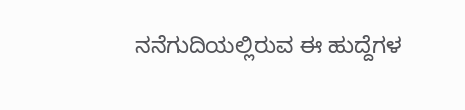ನನೆಗುದಿಯಲ್ಲಿರುವ ಈ ಹುದ್ದೆಗಳ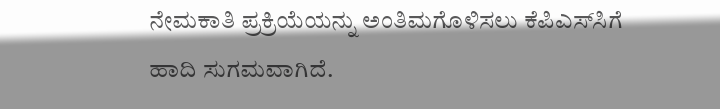ನೇಮಕಾತಿ ಪ್ರಕ್ರಿಯೆಯನ್ನು ಅಂತಿಮಗೊಳಿಸಲು ಕೆಪಿಎಸ್‌ಸಿಗೆ ಹಾದಿ ಸುಗಮವಾಗಿದೆ.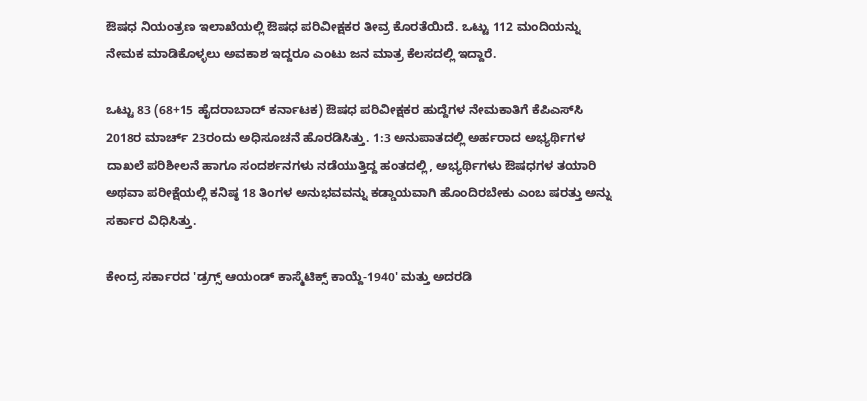ಔಷಧ ನಿಯಂತ್ರಣ ಇಲಾಖೆಯಲ್ಲಿ ಔಷಧ ಪರಿವೀಕ್ಷಕರ ತೀವ್ರ ಕೊರತೆಯಿದೆ. ಒಟ್ಟು 112 ಮಂದಿಯನ್ನು ನೇಮಕ ಮಾಡಿಕೊಳ್ಳಲು ಅವಕಾಶ ಇದ್ದರೂ ಎಂಟು ಜನ ಮಾತ್ರ ಕೆಲಸದಲ್ಲಿ ಇದ್ದಾರೆ.

ಒಟ್ಟು 83 (68+15 ಹೈದರಾಬಾದ್‌ ಕರ್ನಾಟಕ) ಔಷಧ ಪರಿವೀಕ್ಷಕರ ಹುದ್ದೆಗಳ ನೇಮಕಾತಿಗೆ ಕೆಪಿಎಸ್‌ಸಿ 2018ರ ಮಾರ್ಚ್‌ 23ರಂದು ಅಧಿಸೂಚನೆ ಹೊರಡಿಸಿತ್ತು. 1:3 ಅನುಪಾತದಲ್ಲಿ ಅರ್ಹರಾದ ಅಭ್ಯರ್ಥಿಗಳ ದಾಖಲೆ ಪರಿಶೀಲನೆ ಹಾಗೂ ಸಂದರ್ಶನಗಳು ನಡೆಯುತ್ತಿದ್ದ ಹಂತದಲ್ಲಿ, ಅಭ್ಯರ್ಥಿಗಳು ಔಷಧಗಳ ತಯಾರಿ ಅಥವಾ ಪರೀಕ್ಷೆಯಲ್ಲಿ ಕನಿಷ್ಠ 18 ತಿಂಗಳ ಅನುಭವವನ್ನು ಕಡ್ಡಾಯವಾಗಿ ಹೊಂದಿರಬೇಕು ಎಂಬ ಷರತ್ತು ಅನ್ನು ಸರ್ಕಾರ ವಿಧಿಸಿತ್ತು.

ಕೇಂದ್ರ ಸರ್ಕಾರದ 'ಡ್ರಗ್ಸ್ ಆಯಂಡ್‌ ಕಾಸ್ಮೆಟಿಕ್ಸ್ ಕಾಯ್ದೆ-1940' ಮತ್ತು ಅದರಡಿ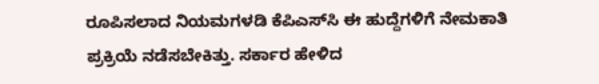ರೂಪಿಸಲಾದ ನಿಯಮಗಳಡಿ ಕೆಪಿಎಸ್‌ಸಿ ಈ ಹುದ್ದೆಗಳಿಗೆ ನೇಮಕಾತಿ ಪ್ರಕ್ರಿಯೆ ನಡೆಸಬೇಕಿತ್ತು. ಸರ್ಕಾರ ಹೇಳಿದ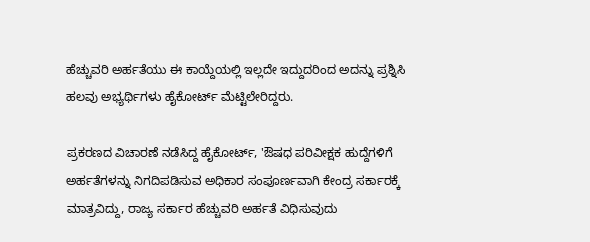ಹೆಚ್ಚುವರಿ ಅರ್ಹತೆಯು ಈ ಕಾಯ್ದೆಯಲ್ಲಿ ಇಲ್ಲದೇ ಇದ್ದುದರಿಂದ ಅದನ್ನು ಪ್ರಶ್ನಿಸಿ ಹಲವು ಅಭ್ಯರ್ಥಿಗಳು ಹೈಕೋರ್ಟ್‌ ಮೆಟ್ಟಿಲೇರಿದ್ದರು.

ಪ್ರಕರಣದ ವಿಚಾರಣೆ ನಡೆಸಿದ್ದ ಹೈಕೋರ್ಟ್‌, 'ಔಷಧ ಪರಿವೀಕ್ಷಕ ಹುದ್ದೆಗಳಿಗೆ ಅರ್ಹತೆಗಳನ್ನು ನಿಗದಿಪಡಿಸುವ ಅಧಿಕಾರ ಸಂಪೂರ್ಣವಾಗಿ ಕೇಂದ್ರ ಸರ್ಕಾರಕ್ಕೆ ಮಾತ್ರವಿದ್ದು, ರಾಜ್ಯ ಸರ್ಕಾರ ಹೆಚ್ಚುವರಿ ಅರ್ಹತೆ ವಿಧಿಸುವುದು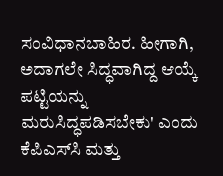ಸಂವಿಧಾನಬಾಹಿರ. ಹೀಗಾಗಿ, ಅದಾಗಲೇ ಸಿದ್ಧವಾಗಿದ್ದ ಆಯ್ಕೆ ಪಟ್ಟಿಯನ್ನು ಮರುಸಿದ್ಧಪಡಿಸಬೇಕು' ಎಂದು ಕೆಪಿಎಸ್‌ಸಿ ಮತ್ತು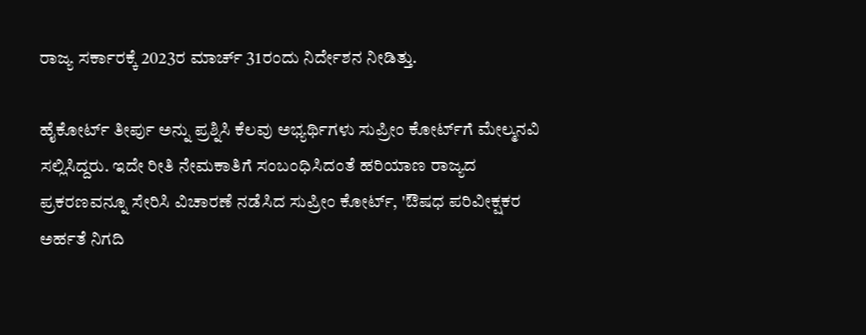ರಾಜ್ಯ ಸರ್ಕಾರಕ್ಕೆ 2023ರ ಮಾರ್ಚ್ 31ರಂದು ನಿರ್ದೇಶನ ನೀಡಿತ್ತು.

ಹೈಕೋರ್ಟ್ ತೀರ್ಪು ಅನ್ನು ಪ್ರಶ್ನಿಸಿ ಕೆಲವು ಅಭ್ಯರ್ಥಿಗಳು ಸುಪ್ರೀಂ ಕೋರ್ಟ್‌ಗೆ ಮೇಲ್ಮನವಿ ಸಲ್ಲಿಸಿದ್ದರು. ಇದೇ ರೀತಿ ನೇಮಕಾತಿಗೆ ಸಂಬಂಧಿಸಿದಂತೆ ಹರಿಯಾಣ ರಾಜ್ಯದ ಪ್ರಕರಣವನ್ನೂ ಸೇರಿಸಿ ವಿಚಾರಣೆ ನಡೆಸಿದ ಸುಪ್ರೀಂ ಕೋರ್ಟ್‌, 'ಔಷಧ ಪರಿವೀಕ್ಷಕರ ಅರ್ಹತೆ ನಿಗದಿ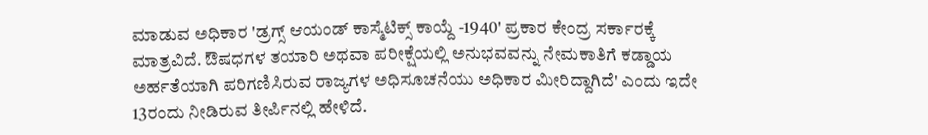ಮಾಡುವ ಅಧಿಕಾರ 'ಡ್ರಗ್ಸ್ ಆಯಂಡ್‌ ಕಾಸ್ಮೆಟಿಕ್ಸ್ ಕಾಯ್ದೆ -1940' ಪ್ರಕಾರ ಕೇಂದ್ರ ಸರ್ಕಾರಕ್ಕೆ ಮಾತ್ರವಿದೆ. ಔಷಧಗಳ ತಯಾರಿ ಅಥವಾ ಪರೀಕ್ಷೆಯಲ್ಲಿ ಅನುಭವವನ್ನು ನೇಮಕಾತಿಗೆ ಕಡ್ಡಾಯ ಅರ್ಹತೆಯಾಗಿ ಪರಿಗಣಿಸಿರುವ ರಾಜ್ಯಗಳ ಅಧಿಸೂಚನೆಯು ಅಧಿಕಾರ ಮೀರಿದ್ದಾಗಿದೆ' ಎಂದು ಇದೇ 13ರಂದು ನೀಡಿರುವ ತೀರ್ಪಿನಲ್ಲಿ ಹೇಳಿದೆ.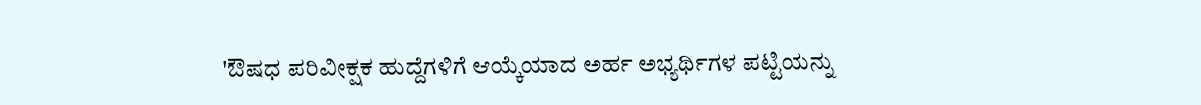'ಔಷಧ ಪರಿವೀಕ್ಷಕ ಹುದ್ದೆಗಳಿಗೆ ಆಯ್ಕೆಯಾದ ಅರ್ಹ ಅಭ್ಯರ್ಥಿಗಳ ಪಟ್ಟಿಯನ್ನು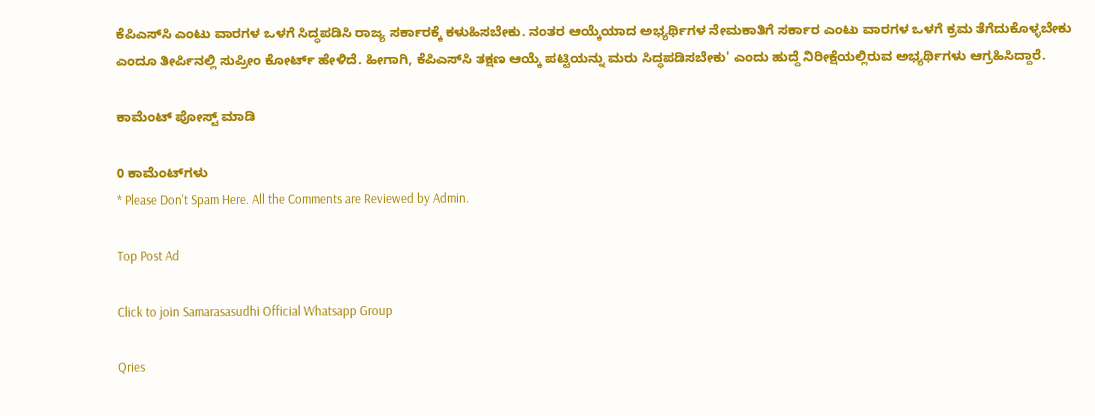ಕೆಪಿಎಸ್‌ಸಿ ಎಂಟು ವಾರಗಳ ಒಳಗೆ ಸಿದ್ಧಪಡಿಸಿ ರಾಜ್ಯ ಸರ್ಕಾರಕ್ಕೆ ಕಳುಹಿಸಬೇಕು. ನಂತರ ಆಯ್ಕೆಯಾದ ಅಭ್ಯರ್ಥಿಗಳ ನೇಮಕಾತಿಗೆ ಸರ್ಕಾರ ಎಂಟು ವಾರಗಳ ಒಳಗೆ ಕ್ರಮ ತೆಗೆದುಕೊಳ್ಳಬೇಕು ಎಂದೂ ತೀರ್ಪಿನಲ್ಲಿ ಸುಪ್ರೀಂ ಕೋರ್ಟ್‌ ಹೇಳಿದೆ. ಹೀಗಾಗಿ, ಕೆಪಿಎಸ್‌ಸಿ ತಕ್ಷಣ ಆಯ್ಕೆ ಪಟ್ಟಿಯನ್ನು ಮರು ಸಿದ್ಧಪಡಿಸಬೇಕು' ಎಂದು ಹುದ್ದೆ ನಿರೀಕ್ಷೆಯಲ್ಲಿರುವ ಅಭ್ಯರ್ಥಿಗಳು ಆಗ್ರಹಿಸಿದ್ದಾರೆ.

ಕಾಮೆಂಟ್‌‌ ಪೋಸ್ಟ್‌ ಮಾಡಿ

0 ಕಾಮೆಂಟ್‌ಗಳು
* Please Don't Spam Here. All the Comments are Reviewed by Admin.

Top Post Ad

Click to join Samarasasudhi Official Whatsapp Group

Qries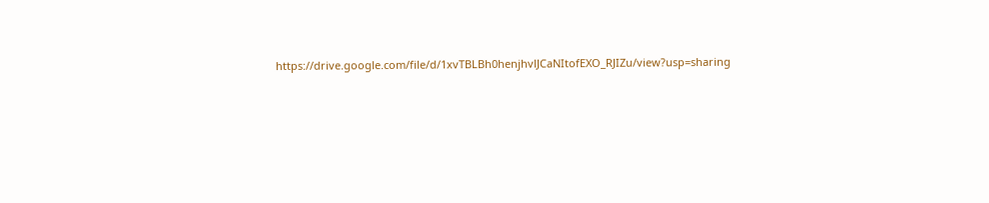https://drive.google.com/file/d/1xvTBLBh0henjhvlJCaNItofEXO_RJIZu/view?usp=sharing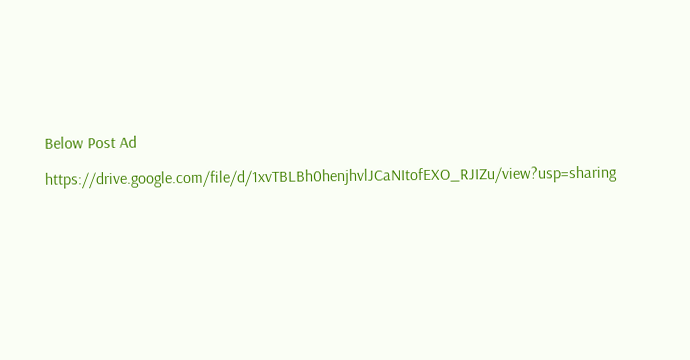Below Post Ad

https://drive.google.com/file/d/1xvTBLBh0henjhvlJCaNItofEXO_RJIZu/view?usp=sharing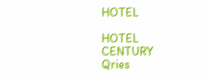HOTEL

HOTEL
CENTURY
Qries